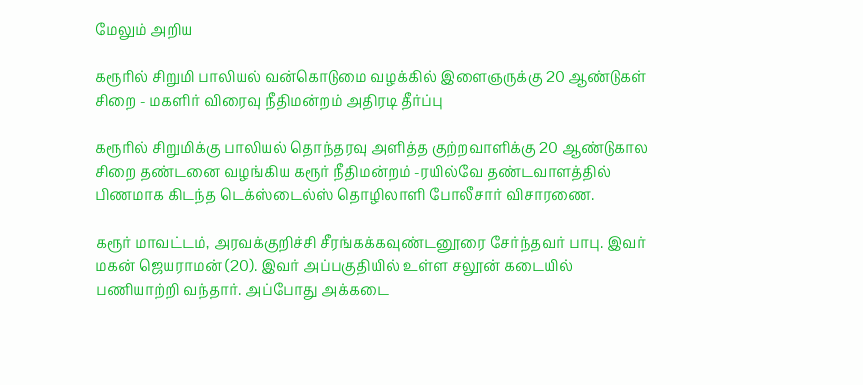மேலும் அறிய

கரூரில் சிறுமி பாலியல் வன்கொடுமை வழக்கில் இளைஞருக்கு 20 ஆண்டுகள் சிறை - மகளிர் விரைவு நீதிமன்றம் அதிரடி தீர்ப்பு

கரூரில் சிறுமிக்கு பாலியல் தொந்தரவு அளித்த குற்றவாளிக்கு 20 ஆண்டுகால சிறை தண்டனை வழங்கிய கரூர் நீதிமன்றம் -ரயில்வே தண்டவாளத்தில் பிணமாக கிடந்த டெக்ஸ்டைல்ஸ் தொழிலாளி போலீசார் விசாரணை.

கரூர் மாவட்டம், அரவக்குறிச்சி சீரங்கக்கவுண்டனூரை சேர்ந்தவர் பாபு. இவர் மகன் ஜெயராமன் (20). இவர் அப்பகுதியில் உள்ள சலூன் கடையில் பணியாற்றி வந்தார். அப்போது அக்கடை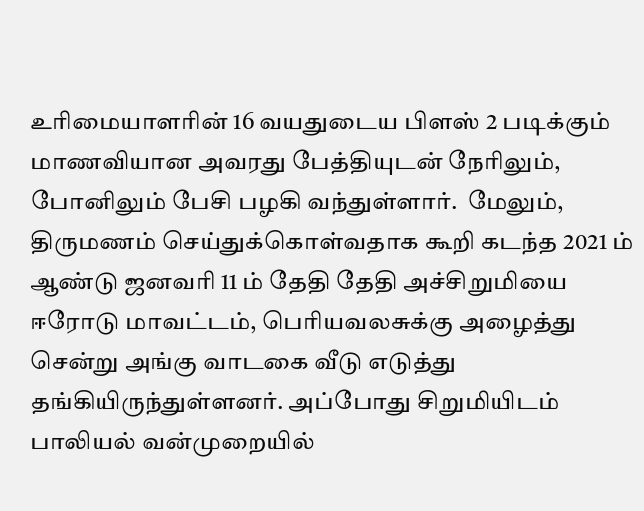உரிமையாளரின் 16 வயதுடைய பிளஸ் 2 படிக்கும் மாணவியான அவரது பேத்தியுடன் நேரிலும், போனிலும் பேசி பழகி வந்துள்ளார்.  மேலும், திருமணம் செய்துக்கொள்வதாக கூறி கடந்த 2021 ம்  ஆண்டு ஜனவரி 11 ம் தேதி தேதி அச்சிறுமியை ஈரோடு மாவட்டம், பெரியவலசுக்கு அழைத்து சென்று அங்கு வாடகை வீடு எடுத்து தங்கியிருந்துள்ளனர். அப்போது சிறுமியிடம் பாலியல் வன்முறையில்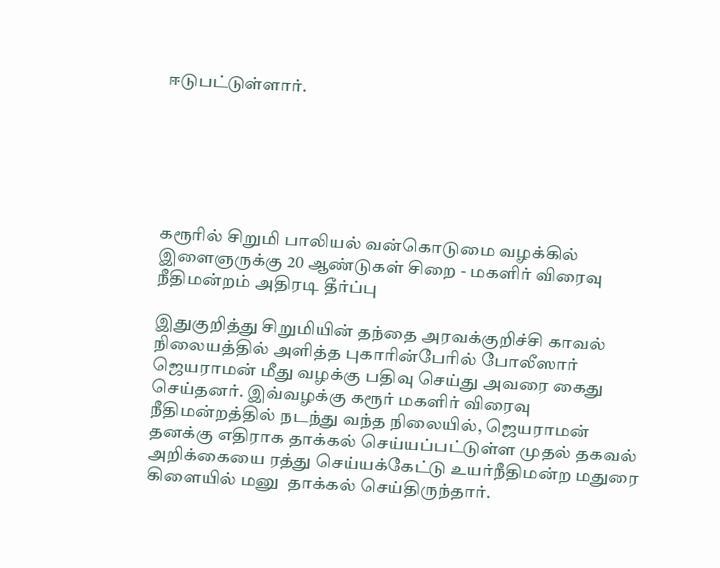ஈடுபட்டுள்ளார்.






கரூரில் சிறுமி பாலியல் வன்கொடுமை வழக்கில் இளைஞருக்கு 20 ஆண்டுகள் சிறை - மகளிர் விரைவு நீதிமன்றம் அதிரடி தீர்ப்பு

இதுகுறித்து சிறுமியின் தந்தை அரவக்குறிச்சி காவல் நிலையத்தில் அளித்த புகாரின்பேரில் போலீஸார் ஜெயராமன் மீது வழக்கு பதிவு செய்து அவரை கைது செய்தனர். இவ்வழக்கு கரூர் மகளிர் விரைவு நீதிமன்றத்தில் நடந்து வந்த நிலையில், ஜெயராமன் தனக்கு எதிராக தாக்கல் செய்யப்பட்டுள்ள முதல் தகவல் அறிக்கையை ரத்து செய்யக்கேட்டு உயர்நீதிமன்ற மதுரை கிளையில் மனு  தாக்கல் செய்திருந்தார்.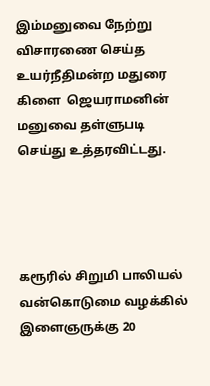இம்மனுவை நேற்று விசாரணை செய்த உயர்நீதிமன்ற மதுரை கிளை  ஜெயராமனின் மனுவை தள்ளுபடி செய்து உத்தரவிட்டது.




கரூரில் சிறுமி பாலியல் வன்கொடுமை வழக்கில் இளைஞருக்கு 20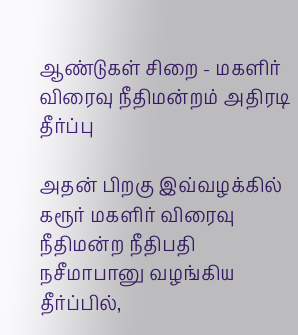ஆண்டுகள் சிறை - மகளிர் விரைவு நீதிமன்றம் அதிரடி தீர்ப்பு

அதன் பிறகு இவ்வழக்கில் கரூர் மகளிர் விரைவு நீதிமன்ற நீதிபதி நசீமாபானு வழங்கிய தீர்ப்பில்,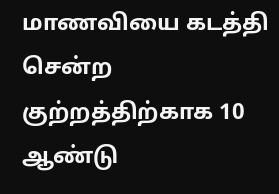மாணவியை கடத்தி சென்ற குற்றத்திற்காக 10 ஆண்டு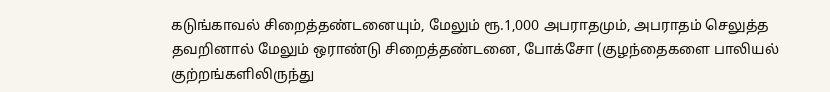கடுங்காவல் சிறைத்தண்டனையும், மேலும் ரூ.1,000 அபராதமும், அபராதம் செலுத்த தவறினால் மேலும் ஒராண்டு சிறைத்தண்டனை, போக்சோ (குழந்தைகளை பாலியல் குற்றங்களிலிருந்து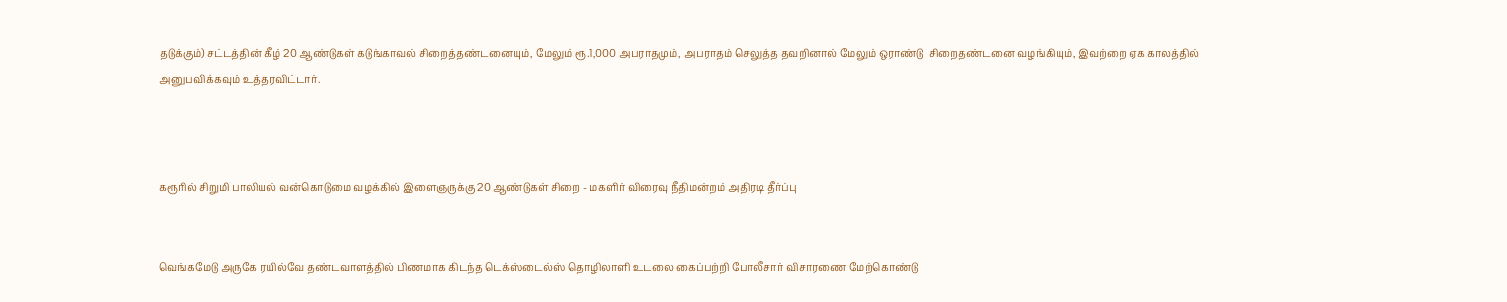தடுக்கும்) சட்டத்தின் கீழ் 20 ஆண்டுகள் கடுங்காவல் சிறைத்தண்டனையும், மேலும் ரூ.1,000 அபராதமும், அபராதம் செலுத்த தவறினால் மேலும் ஒராண்டு  சிறைதண்டனை வழங்கியும், இவற்றை ஏக காலத்தில் அனுபவிக்கவும் உத்தரவிட்டார்.



கரூரில் சிறுமி பாலியல் வன்கொடுமை வழக்கில் இளைஞருக்கு 20 ஆண்டுகள் சிறை - மகளிர் விரைவு நீதிமன்றம் அதிரடி தீர்ப்பு


வெங்கமேடு அருகே ரயில்வே தண்டவாளத்தில் பிணமாக கிடந்த டெக்ஸ்டைல்ஸ் தொழிலாளி உடலை கைப்பற்றி போலீசார் விசாரணை மேற்கொண்டு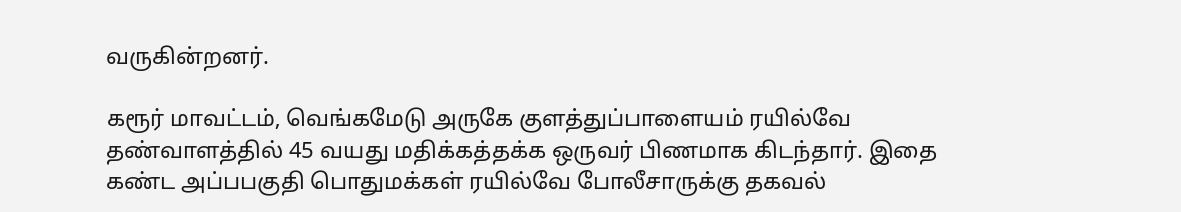வருகின்றனர்.

கரூர் மாவட்டம், வெங்கமேடு அருகே குளத்துப்பாளையம் ரயில்வே தண்வாளத்தில் 45 வயது மதிக்கத்தக்க ஒருவர் பிணமாக கிடந்தார். இதை கண்ட அப்பபகுதி பொதுமக்கள் ரயில்வே போலீசாருக்கு தகவல்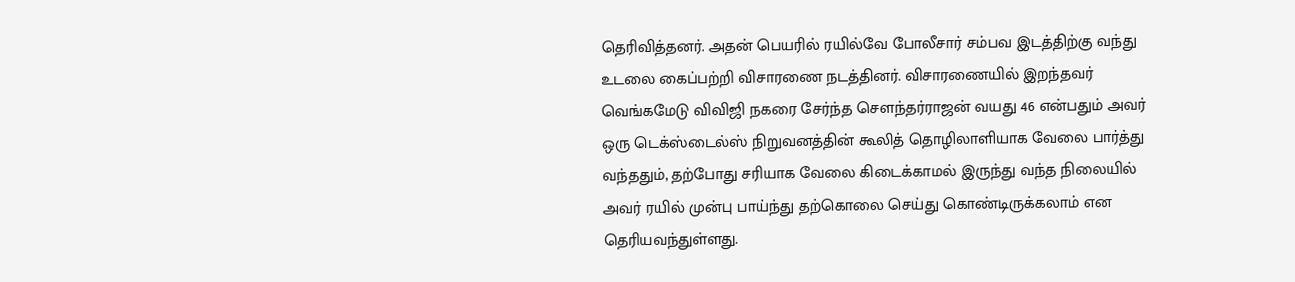தெரிவித்தனர். அதன் பெயரில் ரயில்வே போலீசார் சம்பவ இடத்திற்கு வந்து உடலை கைப்பற்றி விசாரணை நடத்தினர். விசாரணையில் இறந்தவர் வெங்கமேடு விவிஜி நகரை சேர்ந்த சௌந்தர்ராஜன் வயது 46 என்பதும் அவர் ஒரு டெக்ஸ்டைல்ஸ் நிறுவனத்தின் கூலித் தொழிலாளியாக வேலை பார்த்து வந்ததும், தற்போது சரியாக வேலை கிடைக்காமல் இருந்து வந்த நிலையில் அவர் ரயில் முன்பு பாய்ந்து தற்கொலை செய்து கொண்டிருக்கலாம் என தெரியவந்துள்ளது.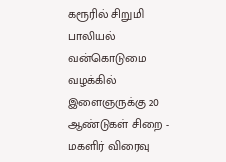கரூரில் சிறுமி பாலியல் வன்கொடுமை வழக்கில் இளைஞருக்கு 20 ஆண்டுகள் சிறை - மகளிர் விரைவு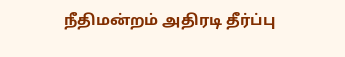நீதிமன்றம் அதிரடி தீர்ப்பு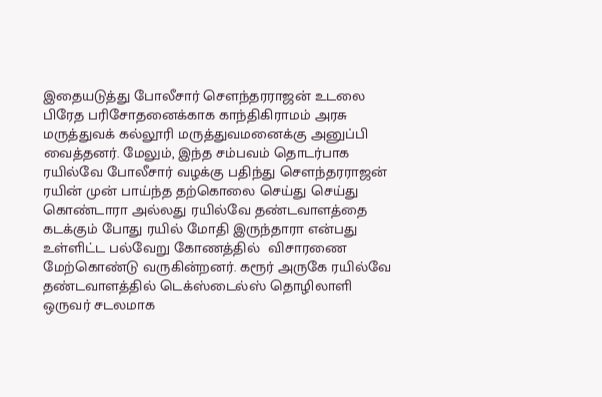இதையடுத்து போலீசார் சௌந்தரராஜன் உடலை பிரேத பரிசோதனைக்காக காந்திகிராமம் அரசு மருத்துவக் கல்லூரி மருத்துவமனைக்கு அனுப்பி வைத்தனர். மேலும், இந்த சம்பவம் தொடர்பாக ரயில்வே போலீசார் வழக்கு பதிந்து சௌந்தரராஜன் ரயின் முன் பாய்ந்த தற்கொலை செய்து செய்து கொண்டாரா அல்லது ரயில்வே தண்டவாளத்தை கடக்கும் போது ரயில் மோதி இருந்தாரா என்பது உள்ளிட்ட பல்வேறு கோணத்தில்  விசாரணை மேற்கொண்டு வருகின்றனர். கரூர் அருகே ரயில்வே தண்டவாளத்தில் டெக்ஸ்டைல்ஸ் தொழிலாளி ஒருவர் சடலமாக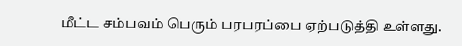மீட்ட சம்பவம் பெரும் பரபரப்பை ஏற்படுத்தி உள்ளது.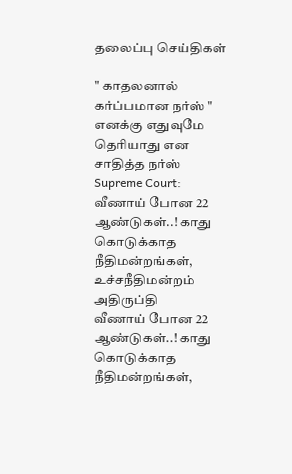தலைப்பு செய்திகள்

" காதலனால் கர்ப்பமான நர்ஸ் " எனக்கு எதுவுமே தெரியாது என சாதித்த நர்ஸ்
Supreme Court: வீணாய் போன 22 ஆண்டுகள்..! காது கொடுக்காத நீதிமன்றங்கள், உச்சநீதிமன்றம் அதிருப்தி
வீணாய் போன 22 ஆண்டுகள்..! காது கொடுக்காத நீதிமன்றங்கள்,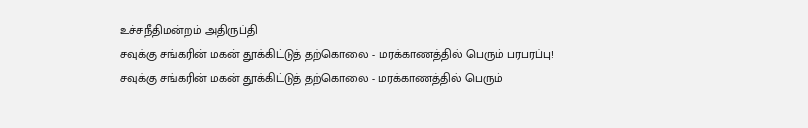உச்சநீதிமன்றம் அதிருப்தி
சவுக்கு சங்கரின் மகன் தூக்கிட்டுத் தற்கொலை - மரக்காணத்தில் பெரும் பரபரப்பு!
சவுக்கு சங்கரின் மகன் தூக்கிட்டுத் தற்கொலை - மரக்காணத்தில் பெரும்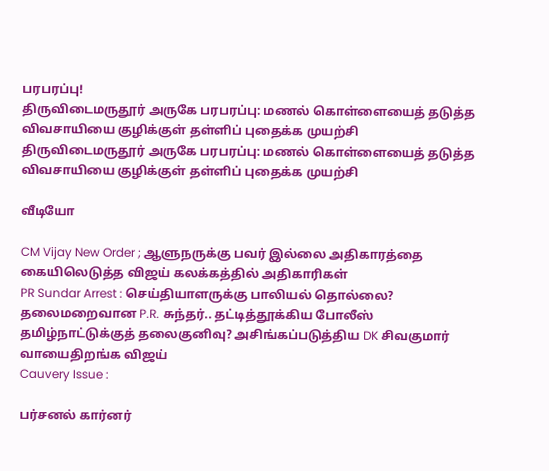பரபரப்பு!
திருவிடைமருதூர் அருகே பரபரப்பு: மணல் கொள்ளையைத் தடுத்த விவசாயியை குழிக்குள் தள்ளிப் புதைக்க முயற்சி
திருவிடைமருதூர் அருகே பரபரப்பு: மணல் கொள்ளையைத் தடுத்த விவசாயியை குழிக்குள் தள்ளிப் புதைக்க முயற்சி

வீடியோ

CM Vijay New Order ; ஆளுநருக்கு பவர் இல்லை அதிகாரத்தை கையிலெடுத்த விஜய் கலக்கத்தில் அதிகாரிகள்
PR Sundar Arrest : செய்தியாளருக்கு பாலியல் தொல்லை? தலைமறைவான P.R. சுந்தர்.. தட்டித்தூக்கிய போலீஸ்
தமிழ்நாட்டுக்குத் தலைகுனிவு? அசிங்கப்படுத்திய DK சிவகுமார் வாயைதிறங்க விஜய்
Cauvery Issue :

பர்சனல் கார்னர்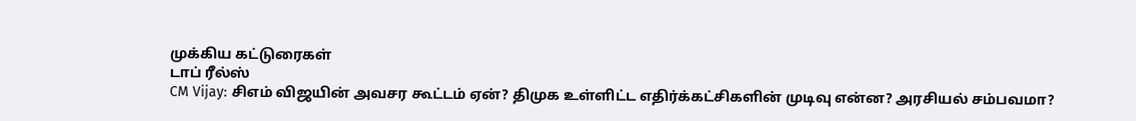முக்கிய கட்டுரைகள்
டாப் ரீல்ஸ்
CM Vijay: சிஎம் விஜயின் அவசர கூட்டம் ஏன்? திமுக உள்ளிட்ட எதிர்க்கட்சிகளின் முடிவு என்ன? அரசியல் சம்பவமா?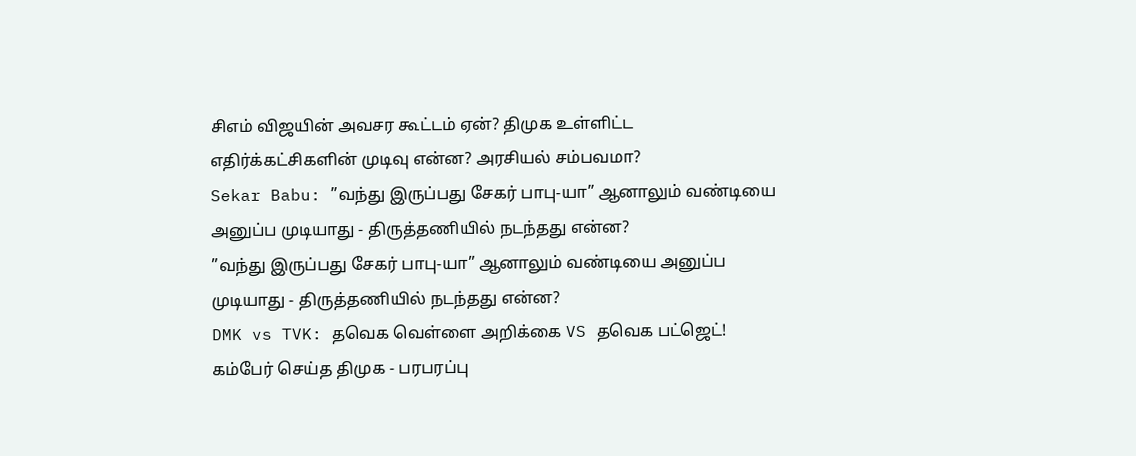சிஎம் விஜயின் அவசர கூட்டம் ஏன்? திமுக உள்ளிட்ட எதிர்க்கட்சிகளின் முடிவு என்ன? அரசியல் சம்பவமா?
Sekar Babu: ”வந்து இருப்பது சேகர் பாபு-யா” ஆனாலும் வண்டியை அனுப்ப முடியாது - திருத்தணியில் நடந்தது என்ன?
”வந்து இருப்பது சேகர் பாபு-யா” ஆனாலும் வண்டியை அனுப்ப முடியாது - திருத்தணியில் நடந்தது என்ன?
DMK vs TVK: தவெக வெள்ளை அறிக்கை VS தவெக பட்ஜெட்! கம்பேர் செய்த திமுக - பரபரப்பு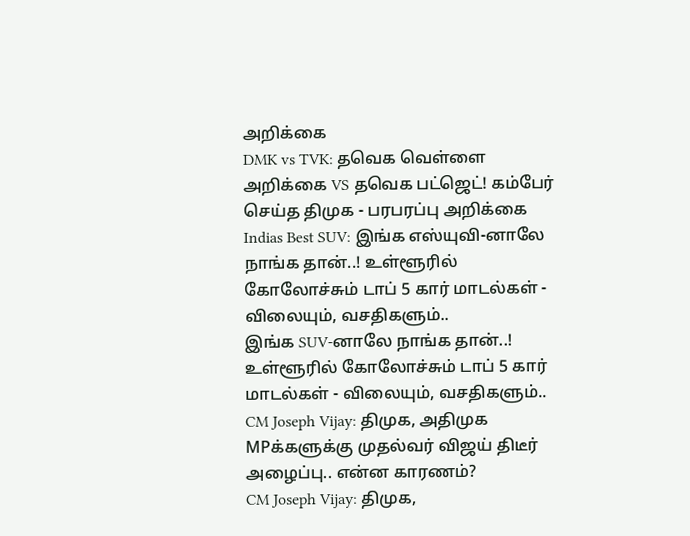அறிக்கை
DMK vs TVK: தவெக வெள்ளை அறிக்கை VS தவெக பட்ஜெட்! கம்பேர் செய்த திமுக - பரபரப்பு அறிக்கை
Indias Best SUV: இங்க எஸ்யுவி-னாலே நாங்க தான்..! உள்ளூரில் கோலோச்சும் டாப் 5 கார் மாடல்கள் - விலையும், வசதிகளும்..
இங்க SUV-னாலே நாங்க தான்..! உள்ளூரில் கோலோச்சும் டாப் 5 கார் மாடல்கள் - விலையும், வசதிகளும்..
CM Joseph Vijay: திமுக, அதிமுக MPக்களுக்கு முதல்வர் விஜய் திடீர் அழைப்பு.. என்ன காரணம்?
CM Joseph Vijay: திமுக,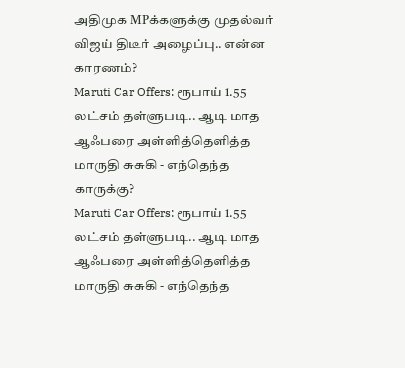அதிமுக MPக்களுக்கு முதல்வர் விஜய் திடீர் அழைப்பு.. என்ன காரணம்?
Maruti Car Offers: ரூபாய் 1.55 லட்சம் தள்ளுபடி.. ஆடி மாத ஆஃபரை அள்ளித்தெளித்த மாருதி சுசுகி - எந்தெந்த காருக்கு?
Maruti Car Offers: ரூபாய் 1.55 லட்சம் தள்ளுபடி.. ஆடி மாத ஆஃபரை அள்ளித்தெளித்த மாருதி சுசுகி - எந்தெந்த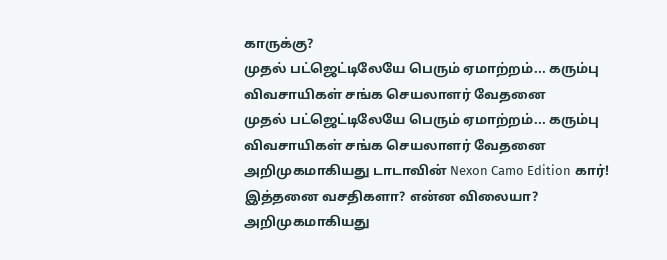காருக்கு?
முதல் பட்ஜெட்டிலேயே பெரும் ஏமாற்றம்... கரும்பு விவசாயிகள் சங்க செயலாளர் வேதனை
முதல் பட்ஜெட்டிலேயே பெரும் ஏமாற்றம்... கரும்பு விவசாயிகள் சங்க செயலாளர் வேதனை
அறிமுகமாகியது டாடாவின் Nexon Camo Edition கார்! இத்தனை வசதிகளா? என்ன விலையா?
அறிமுகமாகியது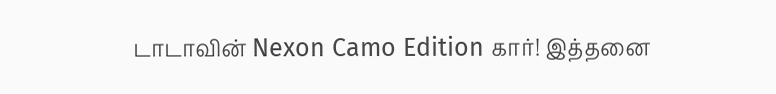டாடாவின் Nexon Camo Edition கார்! இத்தனை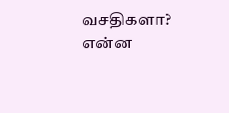வசதிகளா? என்ன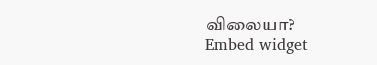விலையா?
Embed widget